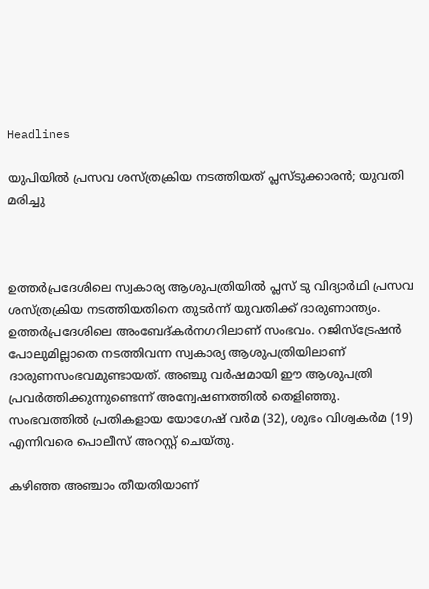Headlines

യുപിയിൽ പ്രസവ ശസ്ത്രക്രിയ നടത്തിയത് പ്ലസ്ടുക്കാരന്‍; യുവതി മരിച്ചു



ഉത്തര്‍പ്രദേശിലെ സ്വകാര്യ ആശുപത്രിയില്‍ പ്ലസ് ടു വിദ്യാര്‍ഥി പ്രസവ ശസ്ത്രക്രിയ നടത്തിയതിനെ തുടര്‍ന്ന് യുവതിക്ക് ദാരുണാന്ത്യം. ഉത്തര്‍പ്രദേശിലെ അംബേദ്കര്‍നഗറിലാണ് സംഭവം. റജിസ്ട്രേഷന്‍ പോലുമില്ലാതെ നടത്തിവന്ന സ്വകാര്യ ആശുപത്രിയിലാണ് ദാരുണസംഭവമുണ്ടായത്. അഞ്ചു വര്‍ഷമായി ഈ ആശുപത്രി പ്രവര്‍ത്തിക്കുന്നുണ്ടെന്ന് അന്വേഷണത്തില്‍ തെളിഞ്ഞു. സംഭവത്തില്‍ പ്രതികളായ യോഗേഷ് വര്‍മ (32), ശുഭം വിശ്വകര്‍മ (19) എന്നിവരെ പൊലീസ് അറസ്റ്റ് ചെയ്തു.

കഴിഞ്ഞ അഞ്ചാം തീയതിയാണ്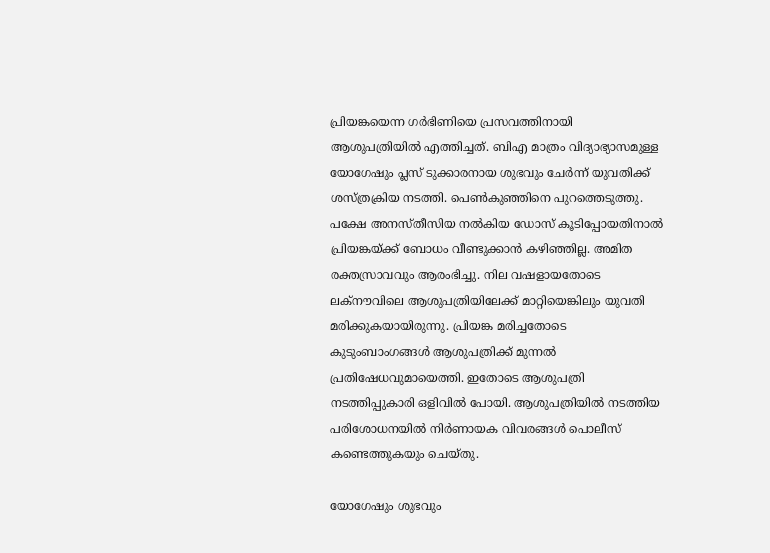പ്രിയങ്കയെന്ന ഗര്‍ഭിണിയെ പ്രസവത്തിനായി ആശുപത്രിയില്‍ എത്തിച്ചത്. ബിഎ മാത്രം വിദ്യാഭ്യാസമുള്ള യോഗേഷും പ്ലസ് ടുക്കാരനായ ശുഭവും ചേര്‍ന്ന് യുവതിക്ക് ശസ്ത്രക്രിയ നടത്തി. പെണ്‍കുഞ്ഞിനെ പുറത്തെടുത്തു. പക്ഷേ അനസ്തീസിയ നല്‍കിയ ഡോസ് കൂടിപ്പോയതിനാല്‍ പ്രിയങ്കയ്ക്ക് ബോധം വീണ്ടുക്കാന്‍ കഴിഞ്ഞില്ല. അമിത രക്തസ്രാവവും ആരംഭിച്ചു. നില വഷളായതോടെ ലക്നൗവിലെ ആശുപത്രിയിലേക്ക് മാറ്റിയെങ്കിലും യുവതി മരിക്കുകയായിരുന്നു. പ്രിയങ്ക മരിച്ചതോടെ കുടുംബാംഗങ്ങള്‍ ആശുപത്രിക്ക് മുന്നല്‍ പ്രതിഷേധവുമായെത്തി. ഇതോടെ ആശുപത്രി നടത്തിപ്പുകാരി ഒളിവില്‍ പോയി. ആശുപത്രിയില്‍ നടത്തിയ പരിശോധനയില്‍ നിര്‍ണായക വിവരങ്ങള്‍ പൊലീസ് കണ്ടെത്തുകയും ചെയ്തു.

യോഗേഷും ശുഭവും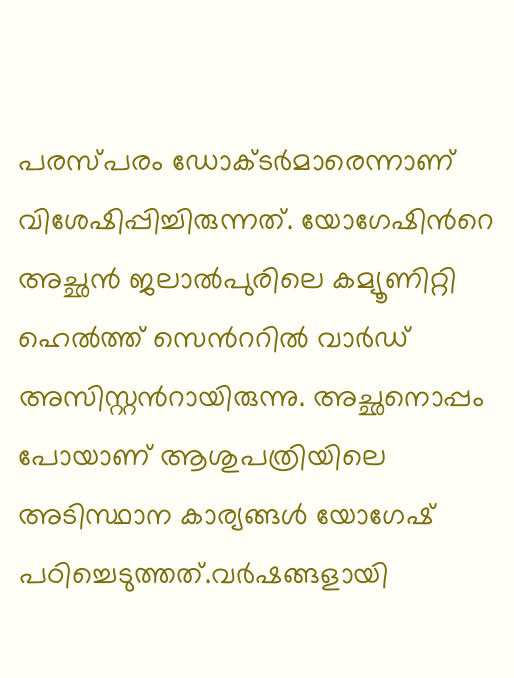പരസ്പരം ഡോക്ടര്‍മാരെന്നാണ് വിശേഷിപ്പിച്ചിരുന്നത്. യോഗേഷിന്‍റെ അച്ഛന്‍ ജലാല്‍പുരിലെ കമ്യൂണിറ്റി ഹെല്‍ത്ത് സെന്‍ററില്‍ വാര്‍ഡ് അസിസ്റ്റന്‍റായിരുന്നു. അച്ഛനൊപ്പം പോയാണ് ആശുപത്രിയിലെ അടിസ്ഥാന കാര്യങ്ങള്‍ യോഗേഷ് പഠിച്ചെടുത്തത്.വര്‍ഷങ്ങളായി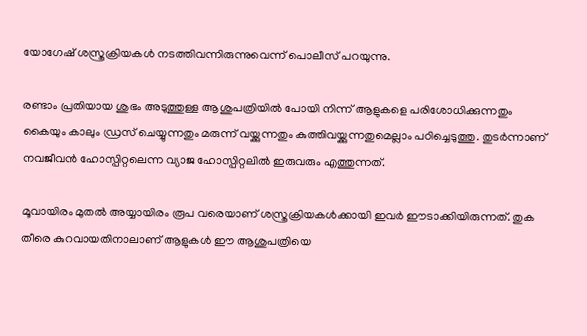യോഗേഷ് ശസ്ത്രക്രിയകള്‍ നടത്തിവന്നിരുന്നുവെന്ന് പൊലീസ് പറയുന്നു.

രണ്ടാം പ്രതിയായ ശുഭം അടുത്തുള്ള ആശുപത്രിയില്‍ പോയി നിന്ന് ആളുകളെ പരിശോധിക്കുന്നതും കൈയും കാലും ഡ്രസ് ചെയ്യുന്നതും മരുന്ന് വയ്ക്കുന്നതും കുത്തിവയ്ക്കുന്നതുമെല്ലാം പഠിച്ചെടുത്തു. തുടര്‍ന്നാണ് നവജീവന്‍ ഹോസ്പിറ്റലെന്ന വ്യാജ ഹോസ്പിറ്റലില്‍ ഇരുവരും എത്തുന്നത്.

മൂവായിരം മുതല്‍ അയ്യായിരം രൂപ വരെയാണ് ശസ്ത്രക്രിയകള്‍ക്കായി ഇവര്‍ ഈടാക്കിയിരുന്നത്. തുക തീരെ കുറവായതിനാലാണ് ആളുകള്‍ ഈ ആശുപത്രിയെ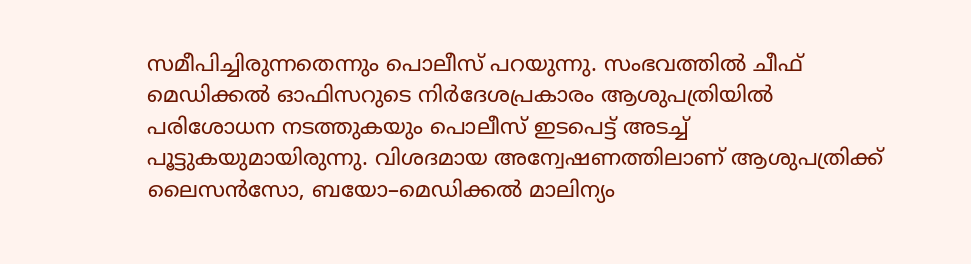സമീപിച്ചിരുന്നതെന്നും പൊലീസ് പറയുന്നു. സംഭവത്തില്‍ ചീഫ് മെഡിക്കല്‍ ഓഫിസറുടെ നിര്‍ദേശപ്രകാരം ആശുപത്രിയില്‍  പരിശോധന നടത്തുകയും പൊലീസ് ഇടപെട്ട് അടച്ച് പൂട്ടുകയുമായിരുന്നു. വിശദമായ അന്വേഷണത്തിലാണ് ആശുപത്രിക്ക് ലൈസന്‍സോ, ബയോ–മെഡിക്കല്‍ മാലിന്യം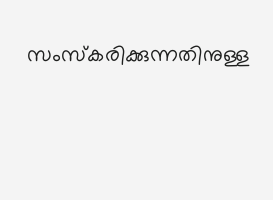സംസ്കരിക്കുന്നതിനുള്ള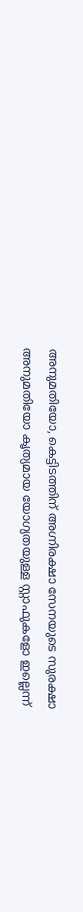അനുമതിയോ, കെട്ടിടത്തിന് അഗ്നിരക്ഷാ സേനയുടെ സുരക്ഷാ അനുമതിയോ കൃത്യമായ യോഗ്യതയുള്ള സ്റ്റാഫുകളോ ഇല്ലെന്ന്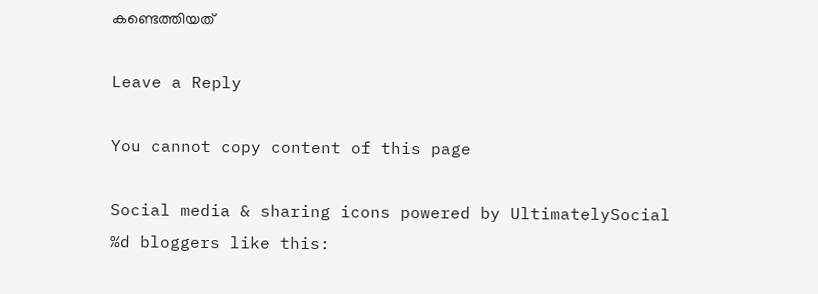കണ്ടെത്തിയത്

Leave a Reply

You cannot copy content of this page

Social media & sharing icons powered by UltimatelySocial
%d bloggers like this: